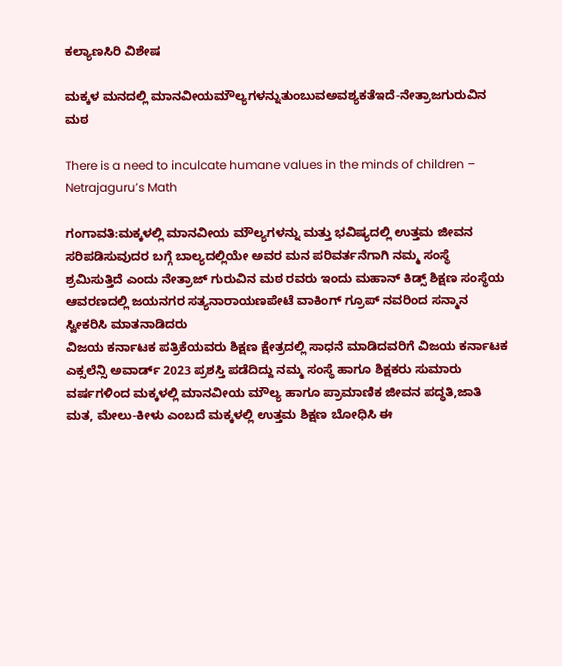ಕಲ್ಯಾಣಸಿರಿ ವಿಶೇಷ

ಮಕ್ಕಳ ಮನದಲ್ಲಿ ಮಾನವೀಯಮೌಲ್ಯಗಳನ್ನುತುಂಬುವಅವಶ್ಯಕತೆಇದೆ-ನೇತ್ರಾಜಗುರುವಿನ ಮಠ

There is a need to inculcate humane values in the minds of children – Netrajaguru’s Math

ಗಂಗಾವತಿ:ಮಕ್ಕಳಲ್ಲಿ ಮಾನವೀಯ ಮೌಲ್ಯಗಳನ್ನು ಮತ್ತು ಭವಿಷ್ಯದಲ್ಲಿ ಉತ್ತಮ ಜೀವನ ಸರಿಪಡಿಸುವುದರ ಬಗ್ಗೆ ಬಾಲ್ಯದಲ್ಲಿಯೇ ಅವರ ಮನ ಪರಿವರ್ತನೆಗಾಗಿ ನಮ್ಮ ಸಂಸ್ಥೆ ಶ್ರಮಿಸುತ್ತಿದೆ ಎಂದು ನೇತ್ರಾಜ್ ಗುರುವಿನ ಮಠ ರವರು ಇಂದು ಮಹಾನ್ ಕಿಡ್ಸ್ ಶಿಕ್ಷಣ ಸಂಸ್ಥೆಯ ಆವರಣದಲ್ಲಿ ಜಯನಗರ ಸತ್ಯನಾರಾಯಣಪೇಟೆ ವಾಕಿಂಗ್ ಗ್ರೂಪ್ ನವರಿಂದ ಸನ್ಮಾನ ಸ್ವೀಕರಿಸಿ ಮಾತನಾಡಿದರು
ವಿಜಯ ಕರ್ನಾಟಕ ಪತ್ರಿಕೆಯವರು ಶಿಕ್ಷಣ ಕ್ಷೇತ್ರದಲ್ಲಿ ಸಾಧನೆ ಮಾಡಿದವರಿಗೆ ವಿಜಯ ಕರ್ನಾಟಕ ಎಕ್ಸಲೆನ್ಸಿ ಅವಾರ್ಡ್ 2023 ಪ್ರಶಸ್ತಿ ಪಡೆದಿದ್ದು ನಮ್ಮ ಸಂಸ್ಥೆ ಹಾಗೂ ಶಿಕ್ಷಕರು ಸುಮಾರು ವರ್ಷಗಳಿಂದ ಮಕ್ಕಳಲ್ಲಿ ಮಾನವೀಯ ಮೌಲ್ಯ ಹಾಗೂ ಪ್ರಾಮಾಣಿಕ ಜೀವನ ಪದ್ಧತಿ,ಜಾತಿ ಮತ, ಮೇಲು-ಕೀಳು ಎಂಬದೆ ಮಕ್ಕಳಲ್ಲಿ ಉತ್ತಮ ಶಿಕ್ಷಣ ಬೋಧಿಸಿ ಈ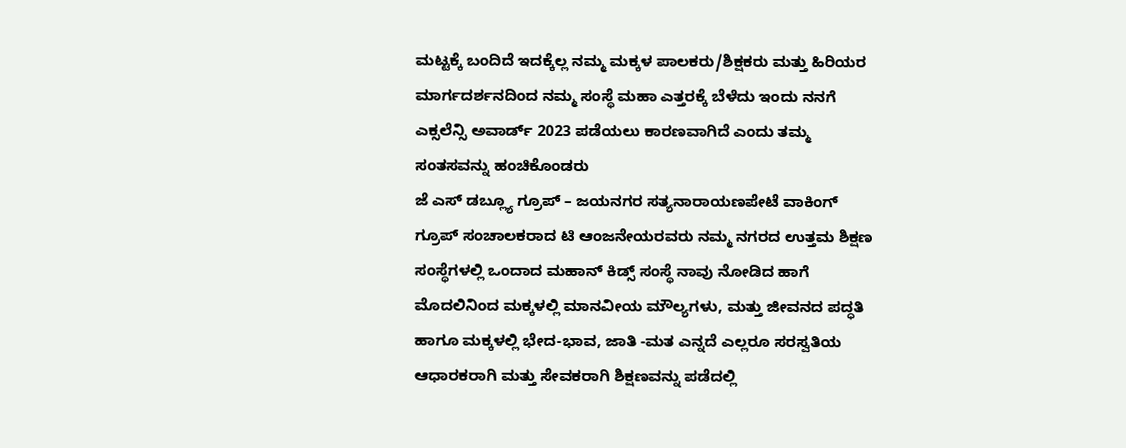ಮಟ್ಟಕ್ಕೆ ಬಂದಿದೆ ಇದಕ್ಕೆಲ್ಲ ನಮ್ಮ ಮಕ್ಕಳ ಪಾಲಕರು/ಶಿಕ್ಷಕರು ಮತ್ತು ಹಿರಿಯರ ಮಾರ್ಗದರ್ಶನದಿಂದ ನಮ್ಮ ಸಂಸ್ಥೆ ಮಹಾ ಎತ್ತರಕ್ಕೆ ಬೆಳೆದು ಇಂದು ನನಗೆ ಎಕ್ಸಲೆನ್ಸಿ ಅವಾರ್ಡ್ 2023 ಪಡೆಯಲು ಕಾರಣವಾಗಿದೆ ಎಂದು ತಮ್ಮ ಸಂತಸವನ್ನು ಹಂಚಿಕೊಂಡರು
ಜೆ ಎಸ್ ಡಬ್ಲ್ಯೂ ಗ್ರೂಪ್ – ಜಯನಗರ ಸತ್ಯನಾರಾಯಣಪೇಟೆ ವಾಕಿಂಗ್ ಗ್ರೂಪ್ ಸಂಚಾಲಕರಾದ ಟಿ ಆಂಜನೇಯರವರು ನಮ್ಮ ನಗರದ ಉತ್ತಮ ಶಿಕ್ಷಣ ಸಂಸ್ಥೆಗಳಲ್ಲಿ ಒಂದಾದ ಮಹಾನ್ ಕಿಡ್ಸ್ ಸಂಸ್ಥೆ ನಾವು ನೋಡಿದ ಹಾಗೆ ಮೊದಲಿನಿಂದ ಮಕ್ಕಳಲ್ಲಿ ಮಾನವೀಯ ಮೌಲ್ಯಗಳು, ಮತ್ತು ಜೀವನದ ಪದ್ಧತಿ ಹಾಗೂ ಮಕ್ಕಳಲ್ಲಿ ಭೇದ-ಭಾವ, ಜಾತಿ -ಮತ ಎನ್ನದೆ ಎಲ್ಲರೂ ಸರಸ್ವತಿಯ ಆಧಾರಕರಾಗಿ ಮತ್ತು ಸೇವಕರಾಗಿ ಶಿಕ್ಷಣವನ್ನು ಪಡೆದಲ್ಲಿ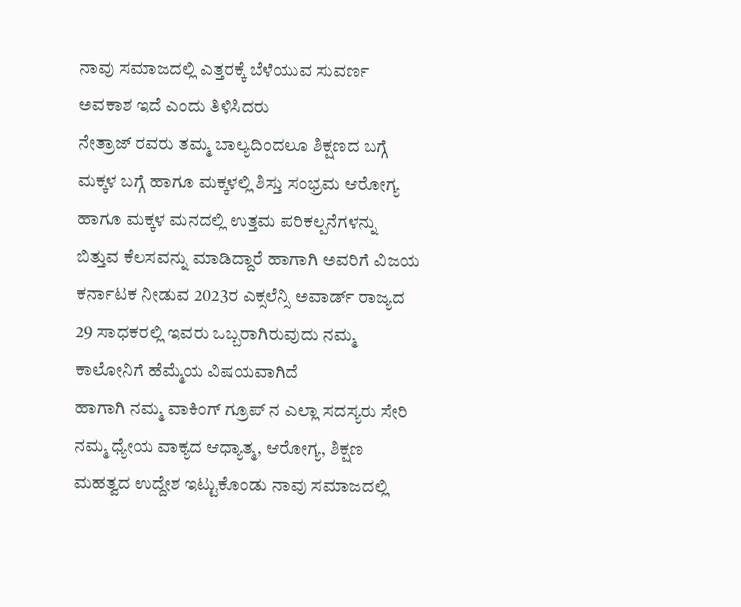ನಾವು ಸಮಾಜದಲ್ಲಿ ಎತ್ತರಕ್ಕೆ ಬೆಳೆಯುವ ಸುವರ್ಣ ಅವಕಾಶ ಇದೆ ಎಂದು ತಿಳಿಸಿದರು
ನೇತ್ರಾಜ್ ರವರು ತಮ್ಮ ಬಾಲ್ಯದಿಂದಲೂ ಶಿಕ್ಷಣದ ಬಗ್ಗೆ ಮಕ್ಕಳ ಬಗ್ಗೆ ಹಾಗೂ ಮಕ್ಕಳಲ್ಲಿ ಶಿಸ್ತು ಸಂಭ್ರಮ ಆರೋಗ್ಯ ಹಾಗೂ ಮಕ್ಕಳ ಮನದಲ್ಲಿ ಉತ್ತಮ ಪರಿಕಲ್ಪನೆಗಳನ್ನು ಬಿತ್ತುವ ಕೆಲಸವನ್ನು ಮಾಡಿದ್ದಾರೆ ಹಾಗಾಗಿ ಅವರಿಗೆ ವಿಜಯ ಕರ್ನಾಟಕ ನೀಡುವ 2023ರ ಎಕ್ಸಲೆನ್ಸಿ ಅವಾರ್ಡ್ ರಾಜ್ಯದ 29 ಸಾಧಕರಲ್ಲಿ ಇವರು ಒಬ್ಬರಾಗಿರುವುದು ನಮ್ಮ ಕಾಲೋನಿಗೆ ಹೆಮ್ಮೆಯ ವಿಷಯವಾಗಿದೆ
ಹಾಗಾಗಿ ನಮ್ಮ ವಾಕಿಂಗ್ ಗ್ರೂಪ್ ನ ಎಲ್ಲಾ ಸದಸ್ಯರು ಸೇರಿ ನಮ್ಮ ಧ್ಯೇಯ ವಾಕ್ಯದ ಆಧ್ಯಾತ್ಮ, ಆರೋಗ್ಯ, ಶಿಕ್ಷಣ ಮಹತ್ವದ ಉದ್ದೇಶ ಇಟ್ಟುಕೊಂಡು ನಾವು ಸಮಾಜದಲ್ಲಿ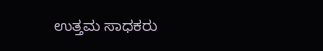ಉತ್ತಮ ಸಾಧಕರು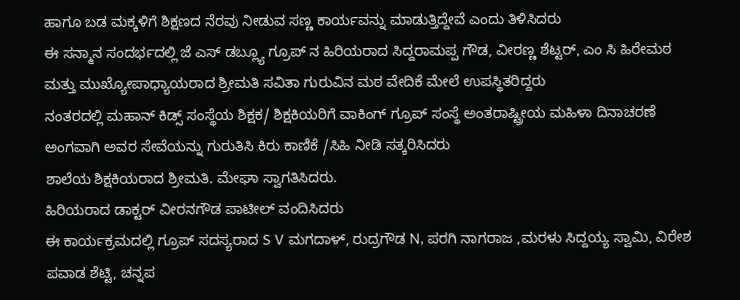ಹಾಗೂ ಬಡ ಮಕ್ಕಳಿಗೆ ಶಿಕ್ಷಣದ ನೆರವು ನೀಡುವ ಸಣ್ಣ ಕಾರ್ಯವನ್ನು ಮಾಡುತ್ತಿದ್ದೇವೆ ಎಂದು ತಿಳಿಸಿದರು
ಈ ಸನ್ಮಾನ ಸಂದರ್ಭದಲ್ಲಿ ಜೆ ಎಸ್ ಡಬ್ಲ್ಯೂ ಗ್ರೂಪ್ ನ ಹಿರಿಯರಾದ ಸಿದ್ದರಾಮಪ್ಪ ಗೌಡ, ವೀರಣ್ಣ ಶೆಟ್ಟರ್, ಎಂ ಸಿ ಹಿರೇಮಠ ಮತ್ತು ಮುಖ್ಯೋಪಾಧ್ಯಾಯರಾದ ಶ್ರೀಮತಿ ಸವಿತಾ ಗುರುವಿನ ಮಠ ವೇದಿಕೆ ಮೇಲೆ ಉಪಸ್ಥಿತರಿದ್ದರು
ನಂತರದಲ್ಲಿ ಮಹಾನ್ ಕಿಡ್ಸ್ ಸಂಸ್ಥೆಯ ಶಿಕ್ಷಕ/ ಶಿಕ್ಷಕಿಯರಿಗೆ ವಾಕಿಂಗ್ ಗ್ರೂಪ್ ಸಂಸ್ಥೆ ಅಂತರಾಷ್ಟ್ರೀಯ ಮಹಿಳಾ ದಿನಾಚರಣೆ ಅಂಗವಾಗಿ ಅವರ ಸೇವೆಯನ್ನು ಗುರುತಿಸಿ ಕಿರು ಕಾಣಿಕೆ /ಸಿಹಿ ನೀಡಿ ಸತ್ಕರಿಸಿದರು
ಶಾಲೆಯ ಶಿಕ್ಷಕಿಯರಾದ ಶ್ರೀಮತಿ. ಮೇಘಾ ಸ್ವಾಗತಿಸಿದರು.
ಹಿರಿಯರಾದ ಡಾಕ್ಟರ್ ವೀರನಗೌಡ ಪಾಟೀಲ್ ವಂದಿಸಿದರು
ಈ ಕಾರ್ಯಕ್ರಮದಲ್ಲಿ ಗ್ರೂಪ್ ಸದಸ್ಯರಾದ S V ಮಗದಾಳ್, ರುದ್ರಗೌಡ N, ಪರಗಿ ನಾಗರಾಜ ,ಮರಳು ಸಿದ್ದಯ್ಯ ಸ್ವಾಮಿ, ವಿರೇಶ ಪವಾಡ ಶೆಟ್ಟಿ, ಚನ್ನಪ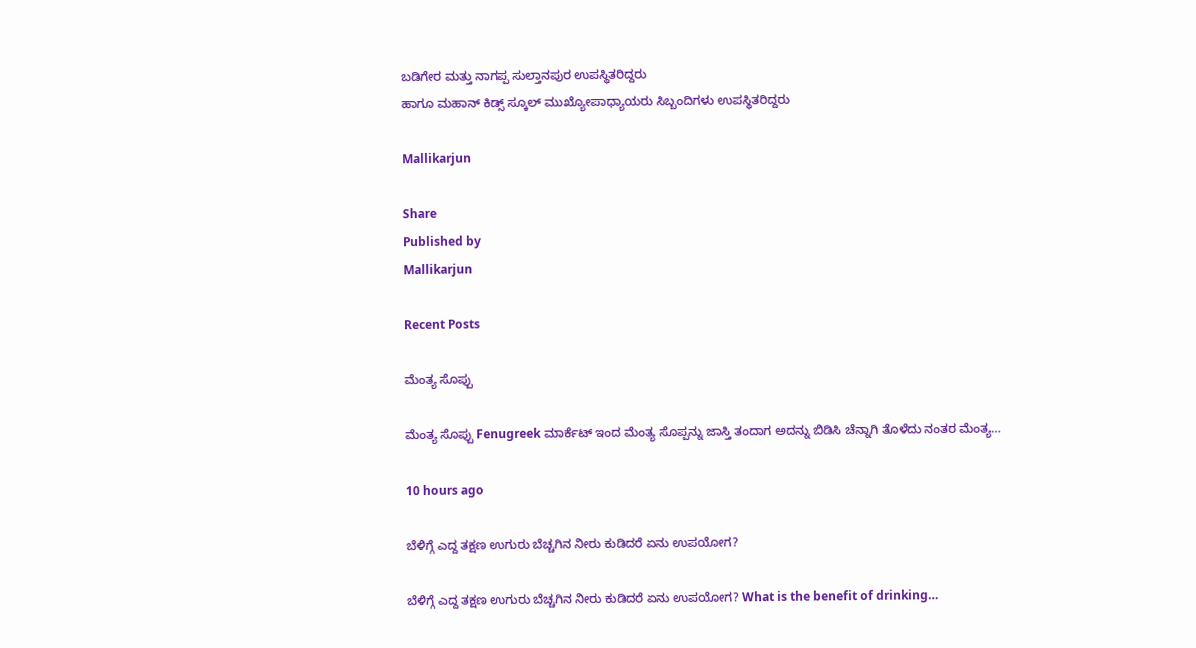ಬಡಿಗೇರ ಮತ್ತು ನಾಗಪ್ಪ ಸುಲ್ತಾನಪುರ ಉಪಸ್ಥಿತರಿದ್ದರು
ಹಾಗೂ ಮಹಾನ್ ಕಿಡ್ಸ್ ಸ್ಕೂಲ್ ಮುಖ್ಯೋಪಾಧ್ಯಾಯರು ಸಿಬ್ಬಂದಿಗಳು ಉಪಸ್ಥಿತರಿದ್ದರು

Mallikarjun

Share
Published by
Mallikarjun

Recent Posts

ಮೆಂತ್ಯ ಸೊಪ್ಪು

ಮೆಂತ್ಯ ಸೊಪ್ಪು Fenugreek ಮಾರ್ಕೆಟ್ ಇಂದ ಮೆಂತ್ಯ ಸೊಪ್ಪನ್ನು ಜಾಸ್ತಿ ತಂದಾಗ ಅದನ್ನು ಬಿಡಿಸಿ ಚೆನ್ನಾಗಿ ತೊಳೆದು ನಂತರ ಮೆಂತ್ಯ…

10 hours ago

ಬೆಳಿಗ್ಗೆ ಎದ್ದ ತಕ್ಷಣ ಉಗುರು ಬೆಚ್ಚಗಿನ ನೀರು ಕುಡಿದರೆ ಏನು ಉಪಯೋಗ?

ಬೆಳಿಗ್ಗೆ ಎದ್ದ ತಕ್ಷಣ ಉಗುರು ಬೆಚ್ಚಗಿನ ನೀರು ಕುಡಿದರೆ ಏನು ಉಪಯೋಗ? What is the benefit of drinking…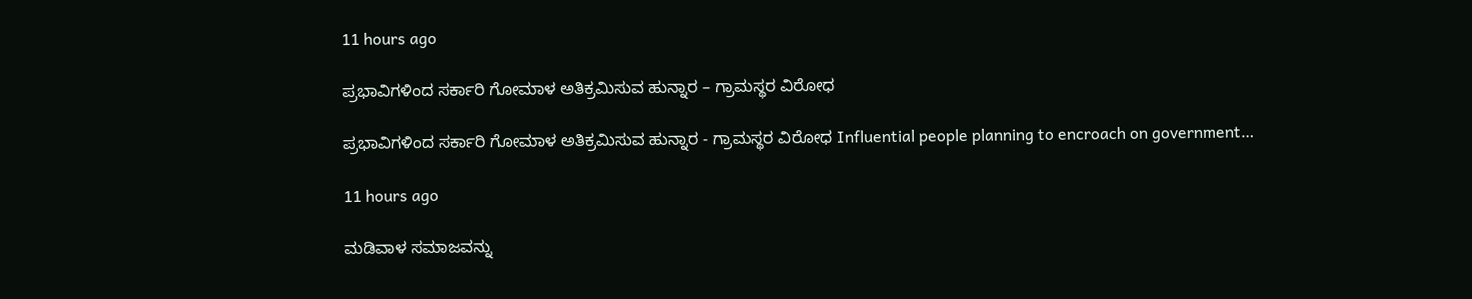11 hours ago

ಪ್ರಭಾವಿಗಳಿಂದ ಸರ್ಕಾರಿ ಗೋಮಾಳ ಅತಿಕ್ರಮಿಸುವ ಹುನ್ನಾರ – ಗ್ರಾಮಸ್ಥರ ವಿರೋಧ

ಪ್ರಭಾವಿಗಳಿಂದ ಸರ್ಕಾರಿ ಗೋಮಾಳ ಅತಿಕ್ರಮಿಸುವ ಹುನ್ನಾರ - ಗ್ರಾಮಸ್ಥರ ವಿರೋಧ Influential people planning to encroach on government…

11 hours ago

ಮಡಿವಾಳ ಸಮಾಜವನ್ನು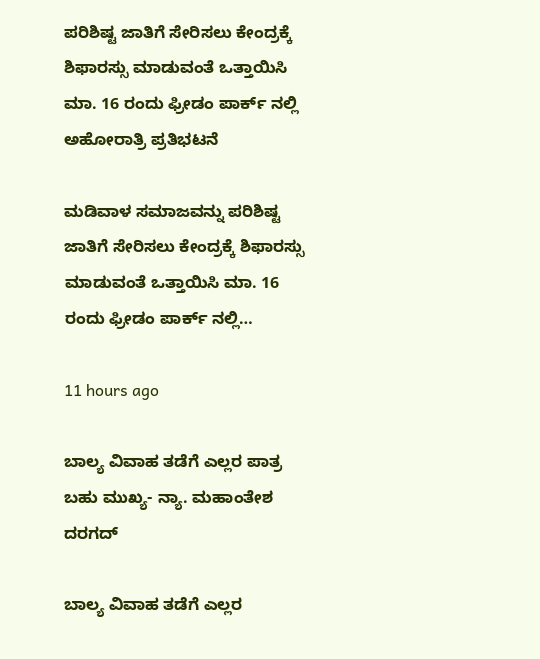ಪರಿಶಿಷ್ಟ ಜಾತಿಗೆ ಸೇರಿಸಲು ಕೇಂದ್ರಕ್ಕೆ ಶಿಫಾರಸ್ಸು ಮಾಡುವಂತೆ ಒತ್ತಾಯಿಸಿ ಮಾ. 16 ರಂದು ಫ್ರೀಡಂ ಪಾರ್ಕ್‌ ನಲ್ಲಿ ಅಹೋರಾತ್ರಿ ಪ್ರತಿಭಟನೆ

ಮಡಿವಾಳ ಸಮಾಜವನ್ನು ಪರಿಶಿಷ್ಟ ಜಾತಿಗೆ ಸೇರಿಸಲು ಕೇಂದ್ರಕ್ಕೆ ಶಿಫಾರಸ್ಸು ಮಾಡುವಂತೆ ಒತ್ತಾಯಿಸಿ ಮಾ. 16 ರಂದು ಫ್ರೀಡಂ ಪಾರ್ಕ್‌ ನಲ್ಲಿ…

11 hours ago

ಬಾಲ್ಯ ವಿವಾಹ ತಡೆಗೆ ಎಲ್ಲರ ಪಾತ್ರ ಬಹು ಮುಖ್ಯ- ನ್ಯಾ. ಮಹಾಂತೇಶ ದರಗದ್

ಬಾಲ್ಯ ವಿವಾಹ ತಡೆಗೆ ಎಲ್ಲರ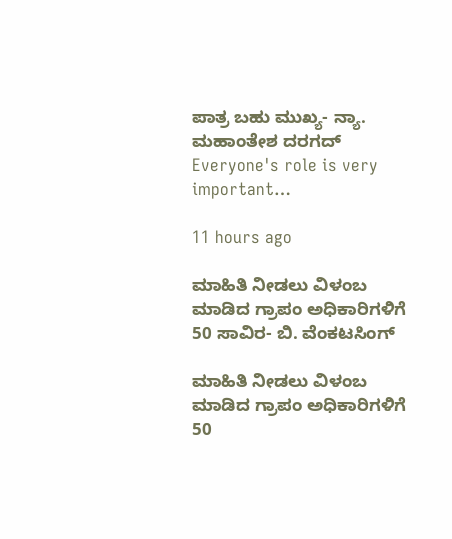ಪಾತ್ರ ಬಹು ಮುಖ್ಯ- ನ್ಯಾ. ಮಹಾಂತೇಶ ದರಗದ್ Everyone's role is very important…

11 hours ago

ಮಾಹಿತಿ ನೀಡಲು ವಿಳಂಬ ಮಾಡಿದ ಗ್ರಾಪಂ ಅಧಿಕಾರಿಗಳಿಗೆ 50 ಸಾವಿರ- ಬಿ. ವೆಂಕಟಸಿಂಗ್

ಮಾಹಿತಿ ನೀಡಲು ವಿಳಂಬ ಮಾಡಿದ ಗ್ರಾಪಂ ಅಧಿಕಾರಿಗಳಿಗೆ 50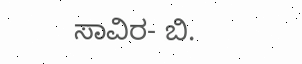ಸಾವಿರ- ಬಿ.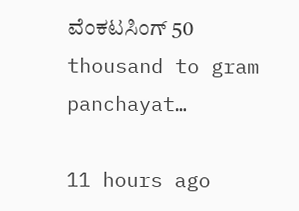ವೆಂಕಟಸಿಂಗ್ 50 thousand to gram panchayat…

11 hours ago